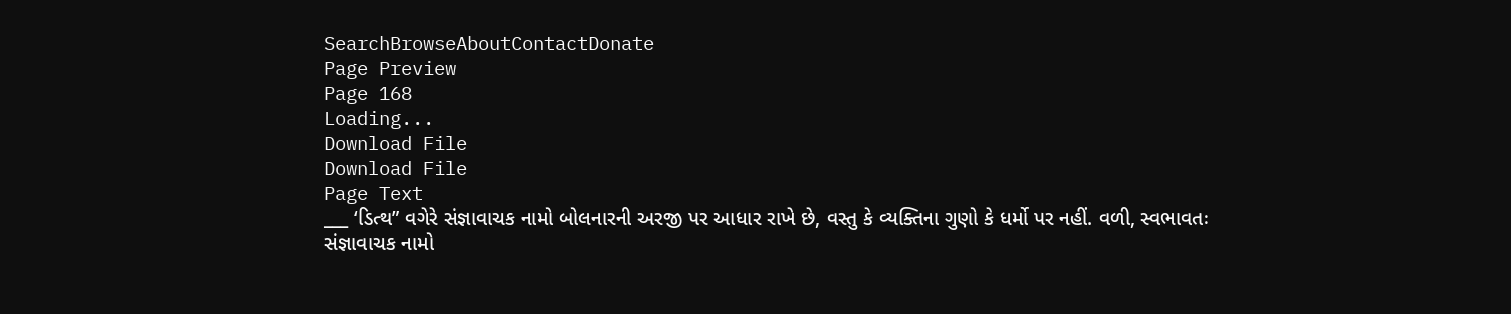SearchBrowseAboutContactDonate
Page Preview
Page 168
Loading...
Download File
Download File
Page Text
___ ‘ડિત્થ” વગેરે સંજ્ઞાવાચક નામો બોલનારની અરજી પર આધાર રાખે છે, વસ્તુ કે વ્યક્તિના ગુણો કે ધર્મો પર નહીં. વળી, સ્વભાવતઃ સંજ્ઞાવાચક નામો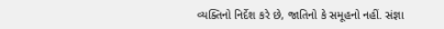વ્યક્તિનો નિર્દેશ કરે છે, જાતિનો કે સમૂહનો નહીં. સંજ્ઞા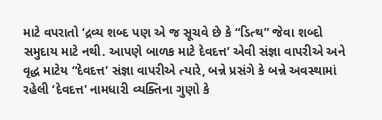માટે વપરાતો ‘દ્રવ્ય શબ્દ પણ એ જ સૂચવે છે કે “ડિત્થ” જેવા શબ્દો સમુદાય માટે નથી. આપણે બાળક માટે દેવદત્ત’ એવી સંજ્ઞા વાપરીએ અને વૃદ્ધ માટેય “દેવદત્ત' સંજ્ઞા વાપરીએ ત્યારે, બન્ને પ્રસંગે કે બન્ને અવસ્થામાં રહેલી ‘દેવદત્ત' નામધારી વ્યક્તિના ગુણો કે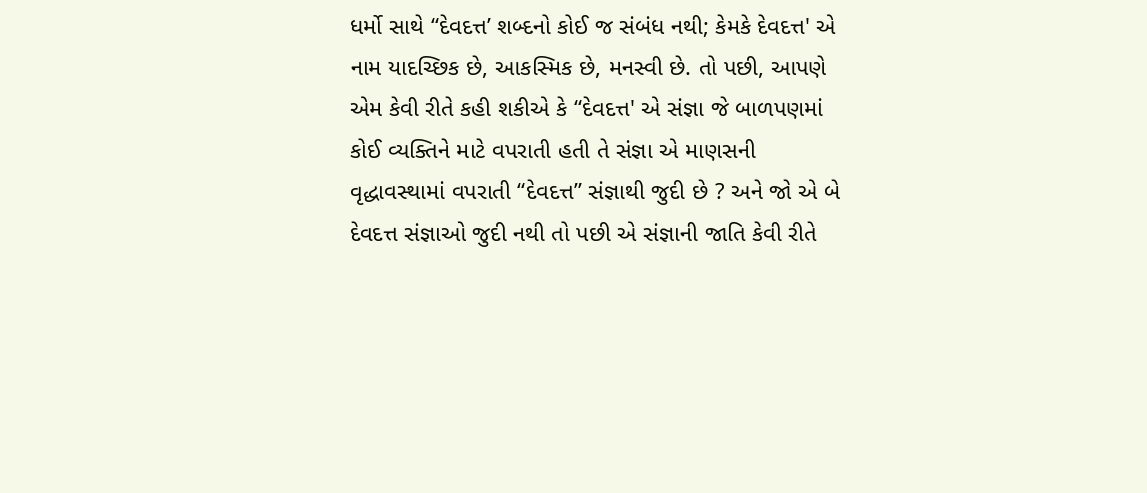ધર્મો સાથે “દેવદત્ત’ શબ્દનો કોઈ જ સંબંધ નથી; કેમકે દેવદત્ત' એ નામ યાદચ્છિક છે, આકસ્મિક છે, મનસ્વી છે. તો પછી, આપણે એમ કેવી રીતે કહી શકીએ કે “દેવદત્ત' એ સંજ્ઞા જે બાળપણમાં કોઈ વ્યક્તિને માટે વપરાતી હતી તે સંજ્ઞા એ માણસની વૃદ્ધાવસ્થામાં વપરાતી “દેવદત્ત” સંજ્ઞાથી જુદી છે ? અને જો એ બે દેવદત્ત સંજ્ઞાઓ જુદી નથી તો પછી એ સંજ્ઞાની જાતિ કેવી રીતે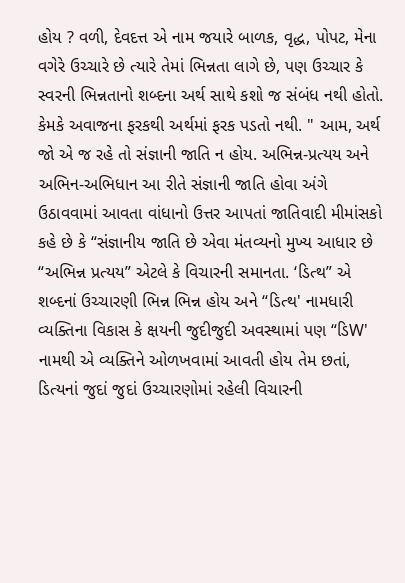હોય ? વળી, દેવદત્ત એ નામ જયારે બાળક, વૃદ્ધ, પોપટ, મેના વગેરે ઉચ્ચારે છે ત્યારે તેમાં ભિન્નતા લાગે છે, પણ ઉચ્ચાર કે સ્વરની ભિન્નતાનો શબ્દના અર્થ સાથે કશો જ સંબંધ નથી હોતો. કેમકે અવાજના ફરકથી અર્થમાં ફરક પડતો નથી. " આમ, અર્થ જો એ જ રહે તો સંજ્ઞાની જાતિ ન હોય. અભિન્ન-પ્રત્યય અને અભિન-અભિધાન આ રીતે સંજ્ઞાની જાતિ હોવા અંગે ઉઠાવવામાં આવતા વાંધાનો ઉત્તર આપતાં જાતિવાદી મીમાંસકો કહે છે કે “સંજ્ઞાનીય જાતિ છે એવા મંતવ્યનો મુખ્ય આધાર છે “અભિન્ન પ્રત્યય” એટલે કે વિચારની સમાનતા. ‘ડિત્થ” એ શબ્દનાં ઉચ્ચારણી ભિન્ન ભિન્ન હોય અને “ડિત્થ' નામધારી વ્યક્તિના વિકાસ કે ક્ષયની જુદીજુદી અવસ્થામાં પણ “ડિW' નામથી એ વ્યક્તિને ઓળખવામાં આવતી હોય તેમ છતાં, ડિત્યનાં જુદાં જુદાં ઉચ્ચારણોમાં રહેલી વિચારની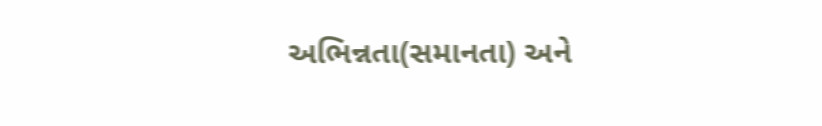અભિન્નતા(સમાનતા) અને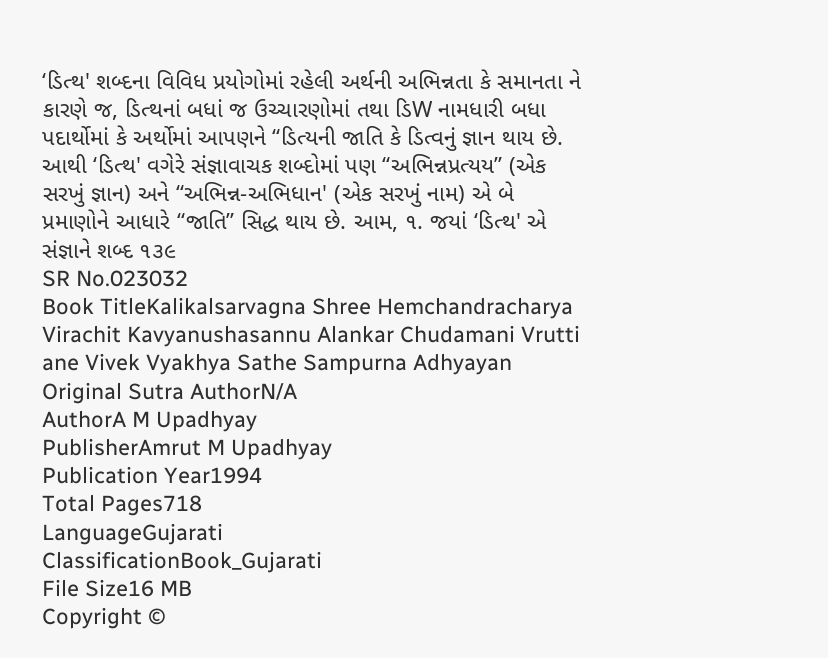‘ડિત્થ' શબ્દના વિવિધ પ્રયોગોમાં રહેલી અર્થની અભિન્નતા કે સમાનતા ને કારણે જ, ડિત્થનાં બધાં જ ઉચ્ચારણોમાં તથા ડિW નામધારી બધા પદાર્થોમાં કે અર્થોમાં આપણને “ડિત્યની જાતિ કે ડિત્વનું જ્ઞાન થાય છે. આથી ‘ડિત્થ' વગેરે સંજ્ઞાવાચક શબ્દોમાં પણ “અભિન્નપ્રત્યય” (એક સરખું જ્ઞાન) અને “અભિન્ન-અભિધાન' (એક સરખું નામ) એ બે પ્રમાણોને આધારે “જાતિ” સિદ્ધ થાય છે. આમ, ૧. જયાં ‘ડિત્થ' એ સંજ્ઞાને શબ્દ ૧૩૯
SR No.023032
Book TitleKalikalsarvagna Shree Hemchandracharya Virachit Kavyanushasannu Alankar Chudamani Vrutti ane Vivek Vyakhya Sathe Sampurna Adhyayan
Original Sutra AuthorN/A
AuthorA M Upadhyay
PublisherAmrut M Upadhyay
Publication Year1994
Total Pages718
LanguageGujarati
ClassificationBook_Gujarati
File Size16 MB
Copyright ©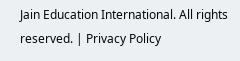Jain Education International. All rights reserved. | Privacy Policy